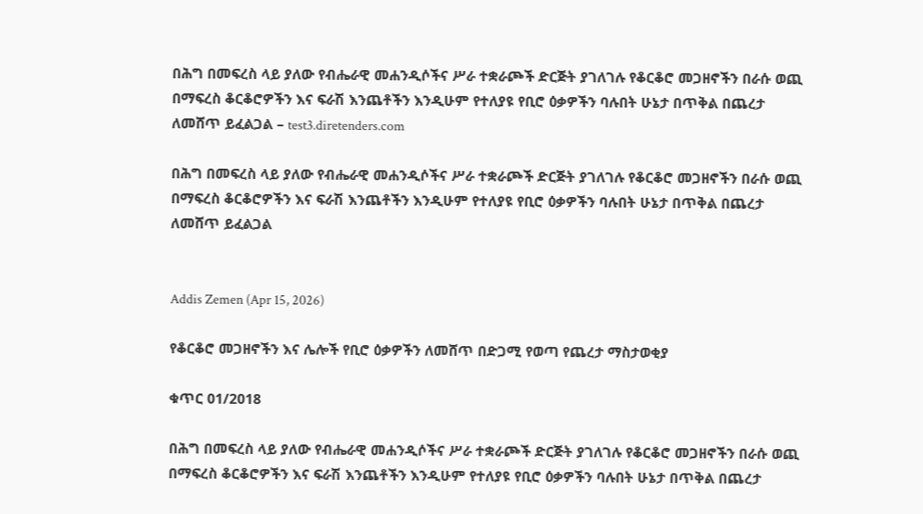በሕግ በመፍረስ ላይ ያለው የብሔራዊ መሐንዲሶችና ሥራ ተቋራጮች ድርጅት ያገለገሉ የቆርቆሮ መጋዘኖችን በራሱ ወጪ በማፍረስ ቆርቆሮዎችን እና ፍራሽ እንጨቶችን እንዲሁም የተለያዩ የቢሮ ዕቃዎችን ባሉበት ሁኔታ በጥቅል በጨረታ ለመሸጥ ይፈልጋል – test3.diretenders.com

በሕግ በመፍረስ ላይ ያለው የብሔራዊ መሐንዲሶችና ሥራ ተቋራጮች ድርጅት ያገለገሉ የቆርቆሮ መጋዘኖችን በራሱ ወጪ በማፍረስ ቆርቆሮዎችን እና ፍራሽ እንጨቶችን እንዲሁም የተለያዩ የቢሮ ዕቃዎችን ባሉበት ሁኔታ በጥቅል በጨረታ ለመሸጥ ይፈልጋል


Addis Zemen (Apr 15, 2026)

የቆርቆሮ መጋዘኖችን እና ሌሎች የቢሮ ዕቃዎችን ለመሸጥ በድጋሚ የወጣ የጨረታ ማስታወቂያ

ቁጥር 01/2018

በሕግ በመፍረስ ላይ ያለው የብሔራዊ መሐንዲሶችና ሥራ ተቋራጮች ድርጅት ያገለገሉ የቆርቆሮ መጋዘኖችን በራሱ ወጪ በማፍረስ ቆርቆሮዎችን እና ፍራሽ እንጨቶችን እንዲሁም የተለያዩ የቢሮ ዕቃዎችን ባሉበት ሁኔታ በጥቅል በጨረታ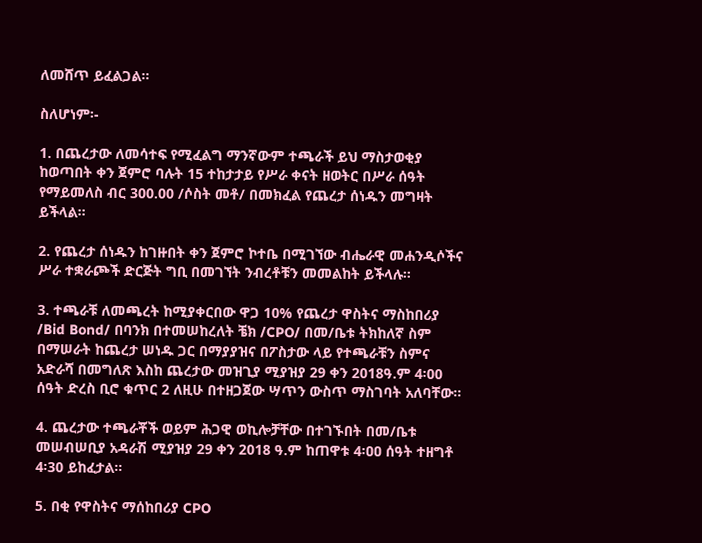ለመሸጥ ይፈልጋል።

ስለሆነም፡-

1. በጨረታው ለመሳተፍ የሚፈልግ ማንኛውም ተጫራች ይህ ማስታወቂያ ከወጣበት ቀን ጀምሮ ባሉት 15 ተከታታይ የሥራ ቀናት ዘወትር በሥራ ሰዓት የማይመለስ ብር 300.00 /ሶስት መቶ/ በመክፈል የጨረታ ሰነዱን መግዛት ይችላል፡፡

2. የጨረታ ሰነዱን ከገዙበት ቀን ጀምሮ ኮተቤ በሚገኘው ብሔራዊ መሐንዲሶችና ሥራ ተቋራጮች ድርጅት ግቢ በመገኘት ንብረቶቹን መመልከት ይችላሉ፡፡

3. ተጫራቹ ለመጫረት ከሚያቀርበው ዋጋ 10% የጨረታ ዋስትና ማስከበሪያ /Bid Bond/ በባንክ በተመሠከረለት ቼክ /CPO/ በመ/ቤቱ ትክከለኛ ስም በማሠራት ከጨረታ ሠነዱ ጋር በማያያዝና በፖስታው ላይ የተጫራቹን ስምና አድራሻ በመግለጽ እስከ ጨረታው መዝጊያ ሚያዝያ 29 ቀን 2018ዓ.ም 4፡00 ሰዓት ድረስ ቢሮ ቁጥር 2 ለዚሁ በተዘጋጀው ሣጥን ውስጥ ማስገባት አለባቸው፡፡

4. ጨረታው ተጫራቾች ወይም ሕጋዊ ወኪሎቻቸው በተገኙበት በመ/ቤቱ መሠብሠቢያ አዳራሽ ሚያዝያ 29 ቀን 2018 ዓ.ም ከጠዋቱ 4፡ዐዐ ሰዓት ተዘግቶ 4፡30 ይከፈታል።

5. በቂ የዋስትና ማሰከበሪያ CPO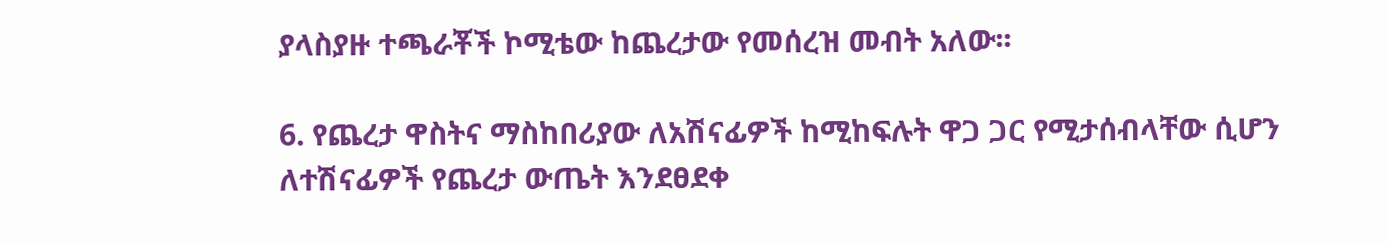ያላስያዙ ተጫራቾች ኮሚቴው ከጨረታው የመሰረዝ መብት አለው፡፡

6. የጨረታ ዋስትና ማስከበሪያው ለአሽናፊዎች ከሚከፍሉት ዋጋ ጋር የሚታሰብላቸው ሲሆን ለተሽናፊዎች የጨረታ ውጤት እንደፀደቀ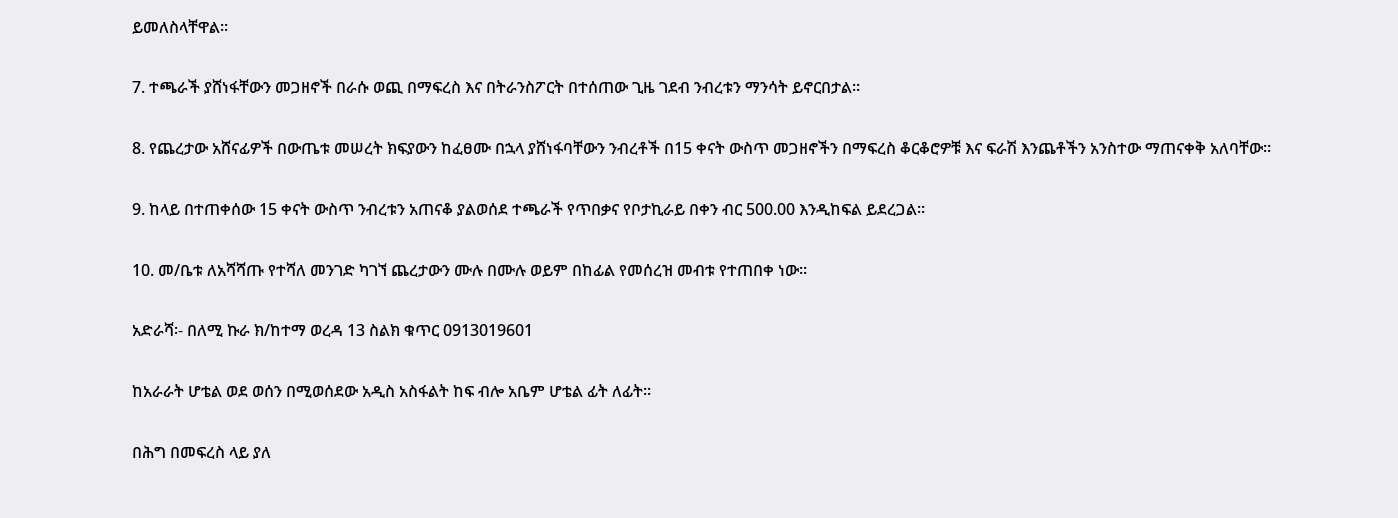ይመለስላቸዋል፡፡

7. ተጫራች ያሸነፋቸውን መጋዘኖች በራሱ ወጪ በማፍረስ እና በትራንስፖርት በተሰጠው ጊዜ ገደብ ንብረቱን ማንሳት ይኖርበታል፡፡

8. የጨረታው አሸናፊዎች በውጤቱ መሠረት ክፍያውን ከፈፀሙ በኋላ ያሸነፋባቸውን ንብረቶች በ15 ቀናት ውስጥ መጋዘኖችን በማፍረስ ቆርቆሮዎቹ እና ፍራሽ እንጨቶችን አንስተው ማጠናቀቅ አለባቸው፡፡

9. ከላይ በተጠቀሰው 15 ቀናት ውስጥ ንብረቱን አጠናቆ ያልወሰደ ተጫራች የጥበቃና የቦታኪራይ በቀን ብር 500.00 እንዲከፍል ይደረጋል፡፡

10. መ/ቤቱ ለአሻሻጡ የተሻለ መንገድ ካገኘ ጨረታውን ሙሉ በሙሉ ወይም በከፊል የመሰረዝ መብቱ የተጠበቀ ነው፡፡

አድራሻ፡- በለሚ ኩራ ክ/ከተማ ወረዳ 13 ስልክ ቁጥር 0913019601

ከአራራት ሆቴል ወደ ወሰን በሚወሰደው አዲስ አስፋልት ከፍ ብሎ አቤም ሆቴል ፊት ለፊት፡፡

በሕግ በመፍረስ ላይ ያለ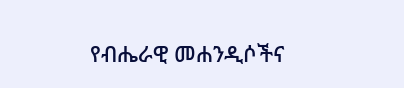የብሔራዊ መሐንዲሶችና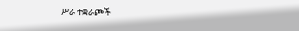ሥራ ተቋራጮች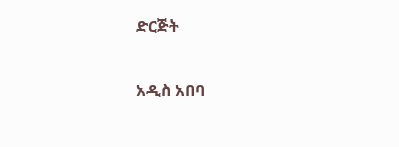ድርጅት

አዲስ አበባ